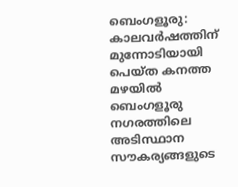ബെംഗളൂരു: കാലവർഷത്തിന് മുന്നോടിയായി പെയ്ത കനത്ത മഴയിൽ ബെംഗളൂരു നഗരത്തിലെ അടിസ്ഥാന സൗകര്യങ്ങളുടെ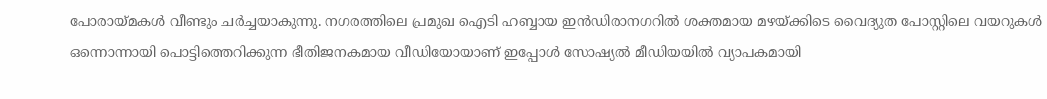പോരായ്മകൾ വീണ്ടും ചർച്ചയാകുന്നു. നഗരത്തിലെ പ്രമുഖ ഐടി ഹബ്ബായ ഇൻഡിരാനഗറിൽ ശക്തമായ മഴയ്ക്കിടെ വൈദ്യുത പോസ്റ്റിലെ വയറുകൾ ഒന്നൊന്നായി പൊട്ടിത്തെറിക്കുന്ന ഭീതിജനകമായ വീഡിയോയാണ് ഇപ്പോൾ സോഷ്യൽ മീഡിയയിൽ വ്യാപകമായി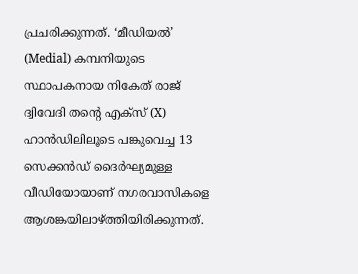പ്രചരിക്കുന്നത്. ‘മീഡിയൽ’ (Medial) കമ്പനിയുടെ സ്ഥാപകനായ നികേത് രാജ് ദ്വിവേദി തന്റെ എക്സ് (X) ഹാൻഡിലിലൂടെ പങ്കുവെച്ച 13 സെക്കൻഡ് ദൈർഘ്യമുള്ള വീഡിയോയാണ് നഗരവാസികളെ ആശങ്കയിലാഴ്ത്തിയിരിക്കുന്നത്.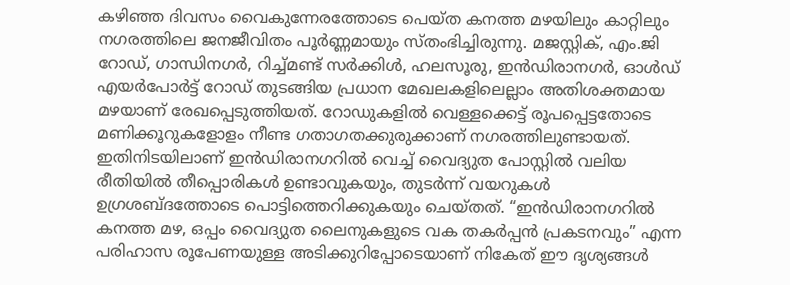കഴിഞ്ഞ ദിവസം വൈകുന്നേരത്തോടെ പെയ്ത കനത്ത മഴയിലും കാറ്റിലും നഗരത്തിലെ ജനജീവിതം പൂർണ്ണമായും സ്തംഭിച്ചിരുന്നു. മജസ്റ്റിക്, എം.ജി റോഡ്, ഗാന്ധിനഗർ, റിച്ച്മണ്ട് സർക്കിൾ, ഹലസൂരു, ഇൻഡിരാനഗർ, ഓൾഡ് എയർപോർട്ട് റോഡ് തുടങ്ങിയ പ്രധാന മേഖലകളിലെല്ലാം അതിശക്തമായ മഴയാണ് രേഖപ്പെടുത്തിയത്. റോഡുകളിൽ വെള്ളക്കെട്ട് രൂപപ്പെട്ടതോടെ മണിക്കൂറുകളോളം നീണ്ട ഗതാഗതക്കുരുക്കാണ് നഗരത്തിലുണ്ടായത്.
ഇതിനിടയിലാണ് ഇൻഡിരാനഗറിൽ വെച്ച് വൈദ്യുത പോസ്റ്റിൽ വലിയ രീതിയിൽ തീപ്പൊരികൾ ഉണ്ടാവുകയും, തുടർന്ന് വയറുകൾ ഉഗ്രശബ്ദത്തോടെ പൊട്ടിത്തെറിക്കുകയും ചെയ്തത്. “ഇൻഡിരാനഗറിൽ കനത്ത മഴ, ഒപ്പം വൈദ്യുത ലൈനുകളുടെ വക തകർപ്പൻ പ്രകടനവും” എന്ന പരിഹാസ രൂപേണയുള്ള അടിക്കുറിപ്പോടെയാണ് നികേത് ഈ ദൃശ്യങ്ങൾ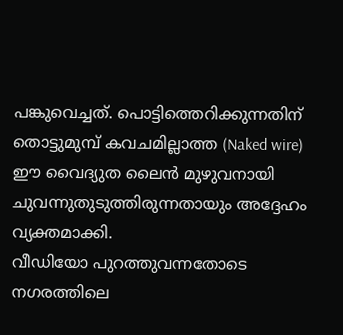പങ്കുവെച്ചത്. പൊട്ടിത്തെറിക്കുന്നതിന് തൊട്ടുമുമ്പ് കവചമില്ലാത്ത (Naked wire) ഈ വൈദ്യുത ലൈൻ മുഴുവനായി ചുവന്നുതുടുത്തിരുന്നതായും അദ്ദേഹം വ്യക്തമാക്കി.
വീഡിയോ പുറത്തുവന്നതോടെ നഗരത്തിലെ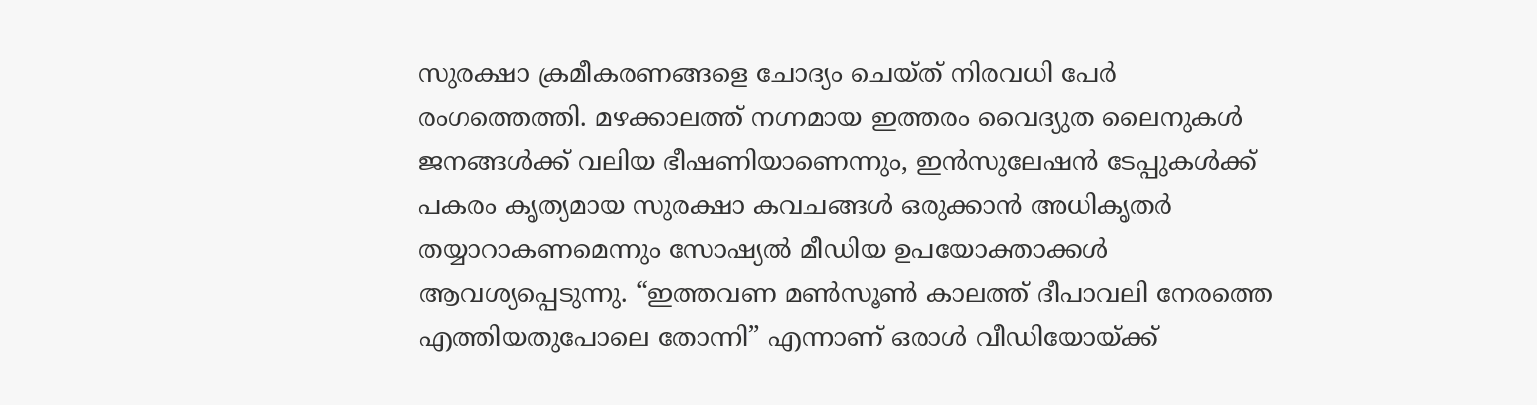സുരക്ഷാ ക്രമീകരണങ്ങളെ ചോദ്യം ചെയ്ത് നിരവധി പേർ രംഗത്തെത്തി. മഴക്കാലത്ത് നഗ്നമായ ഇത്തരം വൈദ്യുത ലൈനുകൾ ജനങ്ങൾക്ക് വലിയ ഭീഷണിയാണെന്നും, ഇൻസുലേഷൻ ടേപ്പുകൾക്ക് പകരം കൃത്യമായ സുരക്ഷാ കവചങ്ങൾ ഒരുക്കാൻ അധികൃതർ തയ്യാറാകണമെന്നും സോഷ്യൽ മീഡിയ ഉപയോക്താക്കൾ ആവശ്യപ്പെടുന്നു. “ഇത്തവണ മൺസൂൺ കാലത്ത് ദീപാവലി നേരത്തെ എത്തിയതുപോലെ തോന്നി” എന്നാണ് ഒരാൾ വീഡിയോയ്ക്ക്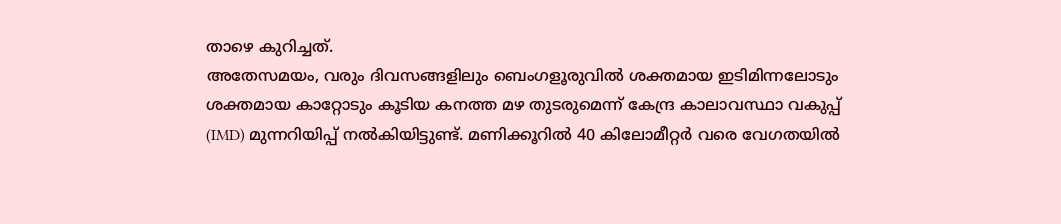താഴെ കുറിച്ചത്.
അതേസമയം, വരും ദിവസങ്ങളിലും ബെംഗളൂരുവിൽ ശക്തമായ ഇടിമിന്നലോടും ശക്തമായ കാറ്റോടും കൂടിയ കനത്ത മഴ തുടരുമെന്ന് കേന്ദ്ര കാലാവസ്ഥാ വകുപ്പ് (IMD) മുന്നറിയിപ്പ് നൽകിയിട്ടുണ്ട്. മണിക്കൂറിൽ 40 കിലോമീറ്റർ വരെ വേഗതയിൽ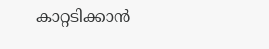കാറ്റടിക്കാൻ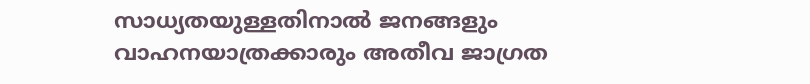സാധ്യതയുള്ളതിനാൽ ജനങ്ങളും വാഹനയാത്രക്കാരും അതീവ ജാഗ്രത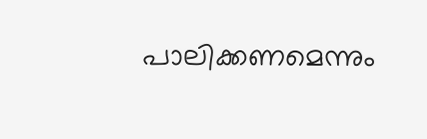പാലിക്കണമെന്നും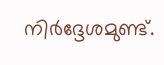നിർദ്ദേശമുണ്ട്.